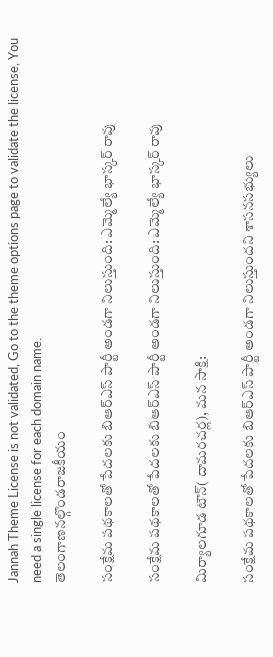Jannah Theme License is not validated, Go to the theme options page to validate the license, You need a single license for each domain name.
తెలంగాణనల్గొండరాజకీయం

సంక్షేమ పథకాలతో పేదలకు బిఆర్ఎస్ పార్టీ అండగా నిలుస్తుంది: ఎమ్మెల్యే భాస్కర్ రావు

సంక్షేమ పథకాలతో పేదలకు బిఆర్ఎస్ పార్టీ అండగా నిలుస్తుంది: ఎమ్మెల్యే భాస్కర్ రావు

మిర్యాలగూడ టౌన్( దామరచర్ల), మన సాక్షి:

సంక్షేమ పథకాలతో పేదలకు బిఆర్ఎస్ పార్టీ అండగా నిలుస్తుందని శాసనసభ్యులు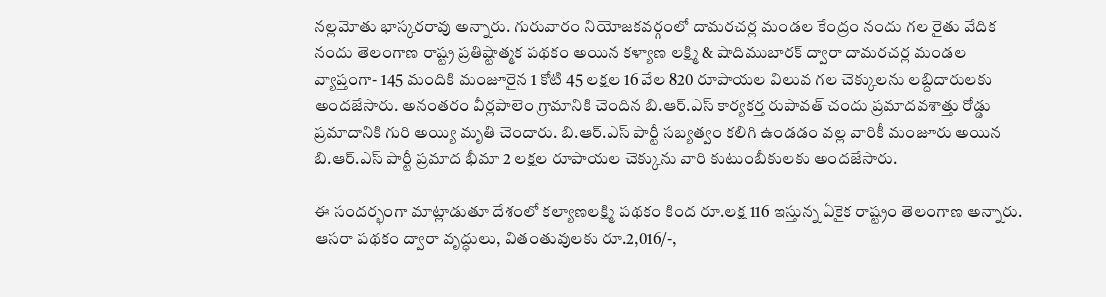నల్లమోతు భాస్కరరావు అన్నారు. గురువారం నియోజకవర్గంలో దామరచర్ల మండల కేంద్రం నందు గల రైతు వేదిక నందు తెలంగాణ రాష్ట్ర ప్రతిష్టాత్మక పథకం అయిన కళ్యాణ లక్ష్మి & షాదిముబారక్ ద్వారా దామరచర్ల మండల వ్యాప్తంగా- 145 మందికి మంజూరైన 1 కోటి 45 లక్షల 16 వేల 820 రూపాయల విలువ గల చెక్కులను లబ్దిదారులకు అందజేసారు. అనంతరం వీర్లపాలెం గ్రామానికి చెందిన బి.ఆర్.ఎస్ కార్యకర్త రుపావత్ చందు ప్రమాదవశాత్తు రోడ్డు ప్రమాదానికి గురి అయ్యి మృతి చెందారు. బి.ఆర్.ఎస్ పార్టీ సబ్యత్వం కలిగి ఉండడం వల్ల వారికీ మంజూరు అయిన బి.ఆర్.ఎస్ పార్టీ ప్రమాద భీమా 2 లక్షల రూపాయల చెక్కును వారి కుటుంబీకులకు అందజేసారు.

ఈ సందర్భంగా మాట్లాడుతూ దేశంలో కల్యాణలక్ష్మి పథకం కింద రూ.లక్ష 116 ఇస్తున్న ఏకైక రాష్ట్రం తెలంగాణ అన్నారు. ఆసరా పథకం ద్వారా వృద్ధులు, వితంతువులకు రూ.2,016/-,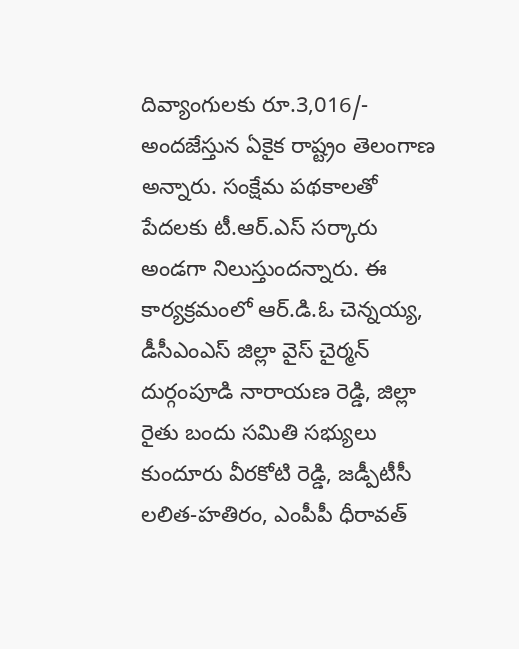దివ్యాంగులకు రూ.3,016/- అందజేస్తున ఏకైక రాష్ట్రం తెలంగాణ అన్నారు. సంక్షేమ పథకాలతో పేదలకు టీ.ఆర్‌.ఎస్‌ సర్కారు అండగా నిలుస్తుందన్నారు. ఈ కార్యక్రమంలో ఆర్.డి.ఓ చెన్నయ్య, డీసీఎంఎస్ జిల్లా వైస్ చైర్మన్ దుర్గంపూడి నారాయణ రెడ్డి, జిల్లా రైతు బందు సమితి సభ్యులు కుందూరు వీరకోటి రెడ్డి, జడ్పీటీసీ లలిత-హతిరం, ఎంపీపీ ధీరావత్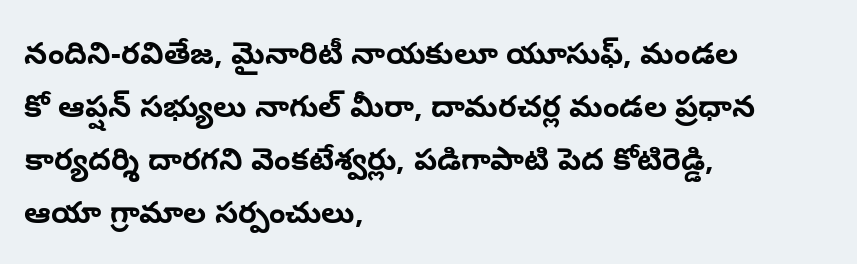నందిని-రవితేజ, మైనారిటీ నాయకులూ యూసుఫ్, మండల కో ఆప్షన్ సభ్యులు నాగుల్ మీరా, దామరచర్ల మండల ప్రధాన కార్యదర్శి దారగని వెంకటేశ్వర్లు, పడిగాపాటి పెద కోటిరెడ్డి, ఆయా గ్రామాల సర్పంచులు,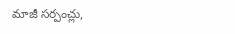మాజీ సర్పంచ్లు,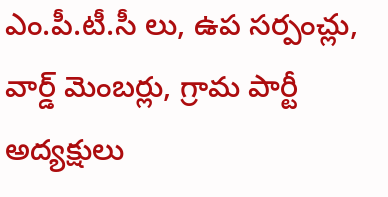ఎం.పీ.టీ.సీ లు, ఉప సర్పంచ్లు, వార్డ్ మెంబర్లు, గ్రామ పార్టీ అద్యక్షులు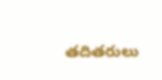తదితరులు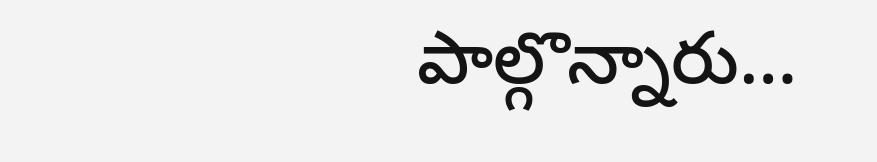పాల్గొన్నారు…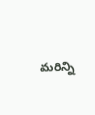మరిన్ని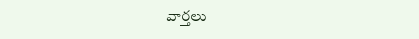వార్తలు